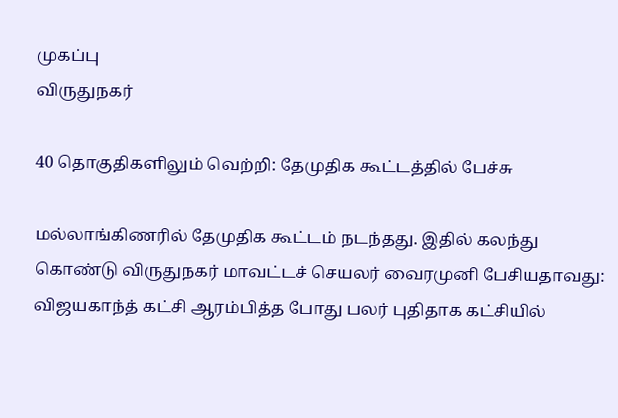முகப்பு
விருதுநகர்

40 தொகுதிகளிலும் வெற்றி: தேமுதிக கூட்டத்தில் பேச்சு

மல்லாங்கிணரில் தேமுதிக கூட்டம் நடந்தது. இதில் கலந்து கொண்டு விருதுநகர் மாவட்டச் செயலர் வைரமுனி பேசியதாவது: விஜயகாந்த் கட்சி ஆரம்பித்த போது பலர் புதிதாக கட்சியில்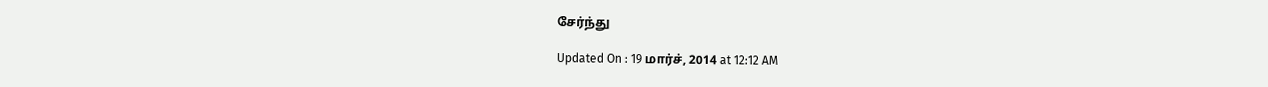சேர்ந்து

Updated On : 19 மார்ச், 2014 at 12:12 AM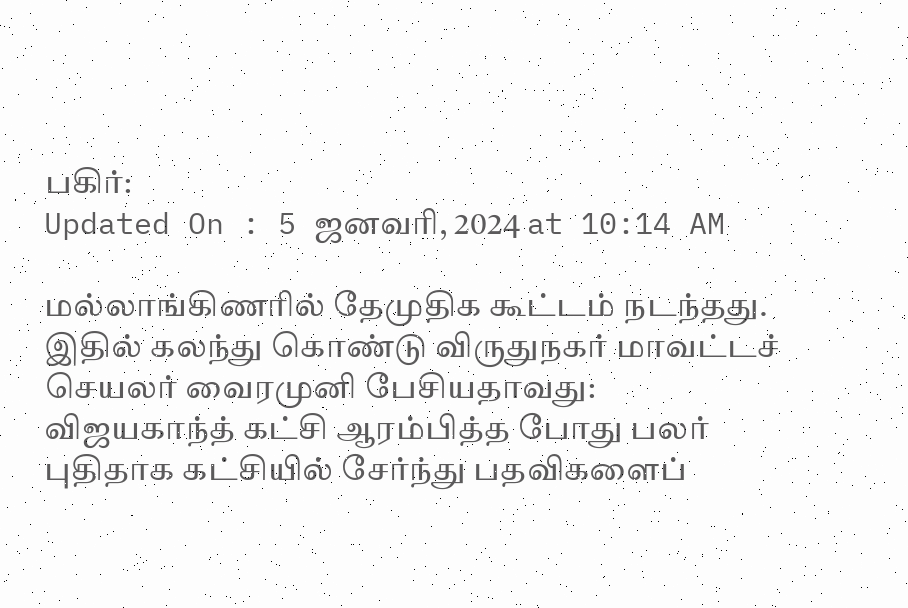பகிர்:
Updated On : 5 ஜனவரி, 2024 at 10:14 AM

மல்லாங்கிணரில் தேமுதிக கூட்டம் நடந்தது. இதில் கலந்து கொண்டு விருதுநகர் மாவட்டச் செயலர் வைரமுனி பேசியதாவது: விஜயகாந்த் கட்சி ஆரம்பித்த போது பலர் புதிதாக கட்சியில் சேர்ந்து பதவிகளைப்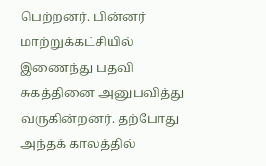பெற்றனர். பின்னர் மாற்றுக்கட்சியில் இணைந்து பதவி சுகத்தினை அனுபவித்து வருகின்றனர். தற்போது அந்தக் காலத்தில்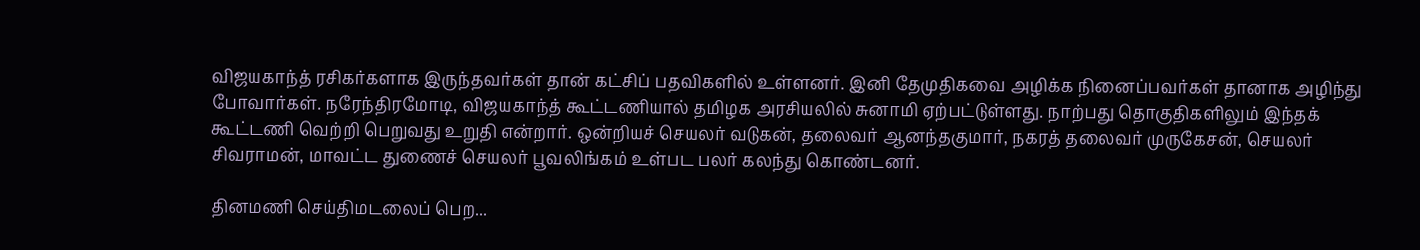விஜயகாந்த் ரசிகர்களாக இருந்தவர்கள் தான் கட்சிப் பதவிகளில் உள்ளனர். இனி தேமுதிகவை அழிக்க நினைப்பவர்கள் தானாக அழிந்து போவார்கள். நரேந்திரமோடி, விஜயகாந்த் கூட்டணியால் தமிழக அரசியலில் சுனாமி ஏற்பட்டுள்ளது. நாற்பது தொகுதிகளிலும் இந்தக் கூட்டணி வெற்றி பெறுவது உறுதி என்றார். ஒன்றியச் செயலர் வடுகன், தலைவர் ஆனந்தகுமார், நகரத் தலைவர் முருகேசன், செயலர் சிவராமன், மாவட்ட துணைச் செயலர் பூவலிங்கம் உள்பட பலர் கலந்து கொண்டனர்.

தினமணி செய்திமடலைப் பெற...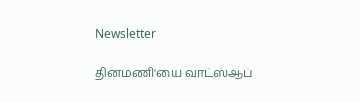Newsletter

தினமணி'யை வாட்ஸ்ஆப்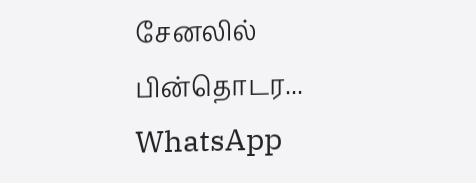சேனலில் பின்தொடர... WhatsApp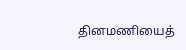தினமணியைத்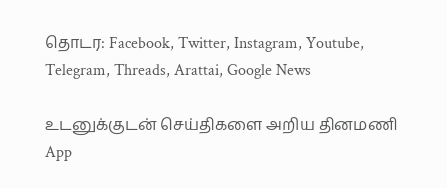தொடர: Facebook, Twitter, Instagram, Youtube, Telegram, Threads, Arattai, Google News

உடனுக்குடன் செய்திகளை அறிய தினமணி App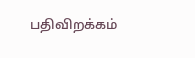பதிவிறக்கம்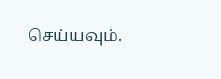செய்யவும்.